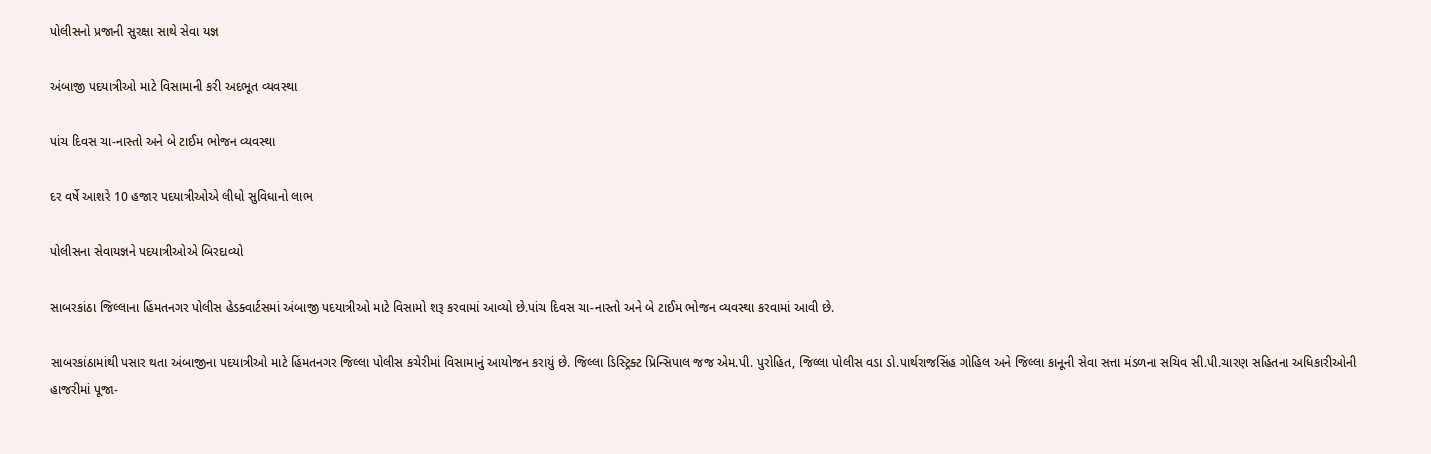પોલીસનો પ્રજાની સુરક્ષા સાથે સેવા યજ્ઞ

અંબાજી પદયાત્રીઓ માટે વિસામાની કરી અદભૂત વ્યવસ્થા

પાંચ દિવસ ચા-નાસ્તો અને બે ટાઈમ ભોજન વ્યવસ્થા

દર વર્ષે આશરે 10 હજાર પદયાત્રીઓએ લીધો સુવિધાનો લાભ

પોલીસના સેવાયજ્ઞને પદયાત્રીઓએ બિરદાવ્યો

સાબરકાંઠા જિલ્લાના હિંમતનગર પોલીસ હેડક્વાર્ટસમાં અંબાજી પદયાત્રીઓ માટે વિસામો શરૂ કરવામાં આવ્યો છે.પાંચ દિવસ ચા-નાસ્તો અને બે ટાઈમ ભોજન વ્યવસ્થા કરવામાં આવી છે.

સાબરકાંઠામાંથી પસાર થતા અંબાજીના પદયાત્રીઓ માટે હિંમતનગર જિલ્લા પોલીસ કચેરીમાં વિસામાનું આયોજન કરાયું છે. જિલ્લા ડિસ્ટ્રિક્ટ પ્રિન્સિપાલ જજ એમ.પી. પુરોહિત, જિલ્લા પોલીસ વડા ડો.પાર્થરાજસિંહ ગોહિલ અને જિલ્લા કાનૂની સેવા સત્તા મંડળના સચિવ સી.પી.ચારણ સહિતના અધિકારીઓની હાજરીમાં પૂજા-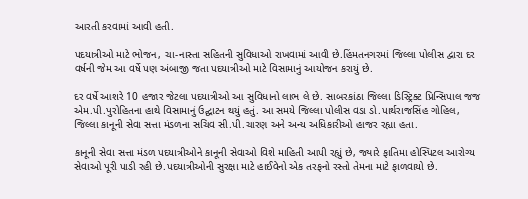આરતી કરવામાં આવી હતી.

પદયાત્રીઓ માટે ભોજન, ચા-નાસ્તા સહિતની સુવિધાઓ રાખવામાં આવી છે.હિંમતનગરમાં જિલ્લા પોલીસ દ્વારા દર વર્ષની જેમ આ વર્ષે પણ અંબાજી જતા પદયાત્રીઓ માટે વિસામાનું આયોજન કરાયું છે.

દર વર્ષે આશરે 10 હજાર જેટલા પદયાત્રીઓ આ સુવિધાનો લાભ લે છે. સાબરકાંઠા જિલ્લા ડિસ્ટ્રિક્ટ પ્રિન્સિપાલ જજ એમ.પી.પુરોહિતના હાથે વિસામાનું ઉદ્ઘાટન થયું હતું. આ સમયે જિલ્લા પોલીસ વડા ડો.પાર્થરાજસિંહ ગોહિલ, જિલ્લા કાનૂની સેવા સત્તા મંડળના સચિવ સી.પી.ચારણ અને અન્ય અધિકારીઓ હાજર રહ્યા હતા.

કાનૂની સેવા સત્તા મંડળ પદયાત્રીઓને કાનૂની સેવાઓ વિશે માહિતી આપી રહ્યું છે, જ્યારે ફાતિમા હોસ્પિટલ આરોગ્ય સેવાઓ પૂરી પાડી રહી છે.પદયાત્રીઓની સુરક્ષા માટે હાઈવેનો એક તરફનો રસ્તો તેમના માટે ફાળવાયો છે.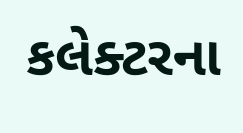કલેક્ટરના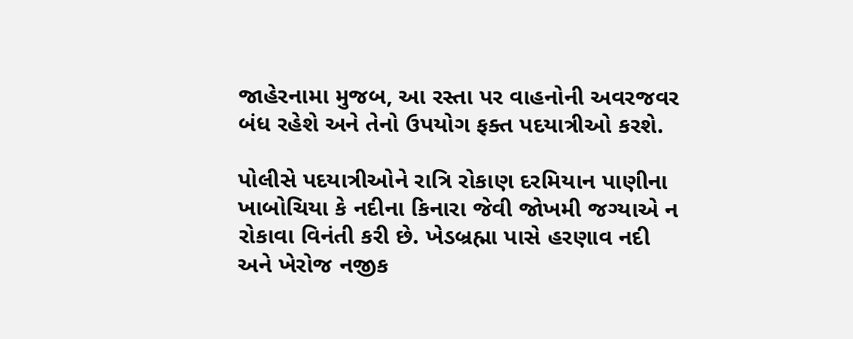જાહેરનામા મુજબ, આ રસ્તા પર વાહનોની અવરજવર બંધ રહેશે અને તેનો ઉપયોગ ફક્ત પદયાત્રીઓ કરશે.

પોલીસે પદયાત્રીઓને રાત્રિ રોકાણ દરમિયાન પાણીના ખાબોચિયા કે નદીના કિનારા જેવી જોખમી જગ્યાએ ન રોકાવા વિનંતી કરી છે. ખેડબ્રહ્મા પાસે હરણાવ નદી અને ખેરોજ નજીક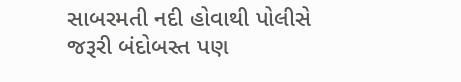સાબરમતી નદી હોવાથી પોલીસે જરૂરી બંદોબસ્ત પણ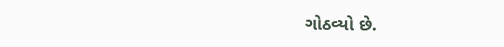ગોઠવ્યો છે.